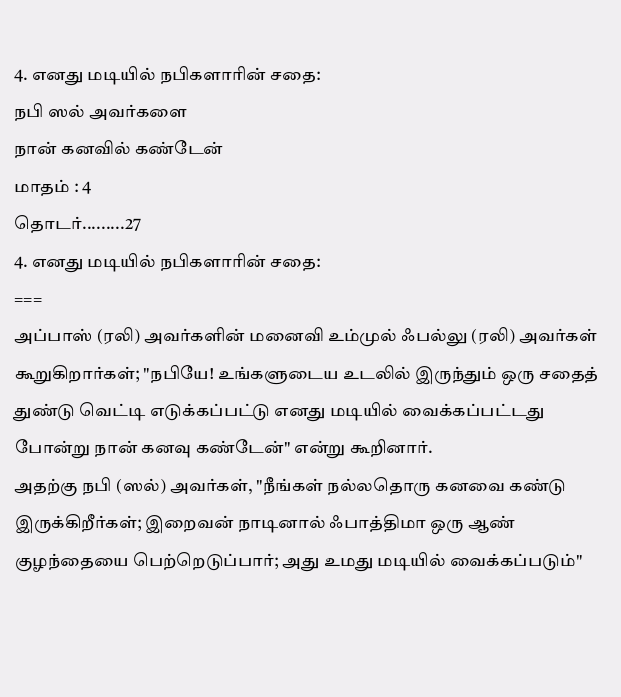4. எனது மடியில் நபிகளாரின் சதை:
நபி ஸல் அவர்களை
நான் கனவில் கண்டேன்
மாதம் : 4
தொடர்.........27
4. எனது மடியில் நபிகளாரின் சதை:
===
அப்பாஸ் (ரலி) அவர்களின் மனைவி உம்முல் ஃபல்லு (ரலி) அவர்கள் கூறுகிறார்கள்; "நபியே! உங்களுடைய உடலில் இருந்தும் ஒரு சதைத் துண்டு வெட்டி எடுக்கப்பட்டு எனது மடியில் வைக்கப்பட்டது போன்று நான் கனவு கண்டேன்" என்று கூறினார்.
அதற்கு நபி (ஸல்) அவர்கள், "நீங்கள் நல்லதொரு கனவை கண்டு இருக்கிறீர்கள்; இறைவன் நாடினால் ஃபாத்திமா ஒரு ஆண் குழந்தையை பெற்றெடுப்பார்; அது உமது மடியில் வைக்கப்படும்"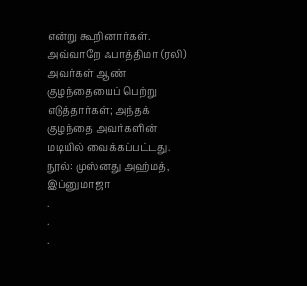என்று கூறினார்கள்.
அவ்வாறே ஃபாத்திமா (ரலி) அவர்கள் ஆண் குழந்தையைப் பெற்று எடுத்தார்கள்; அந்தக் குழந்தை அவர்களின் மடியில் வைக்கப்பட்டது.
நூல்: முஸ்னது அஹ்மத், இப்னுமாஜா
.
.
.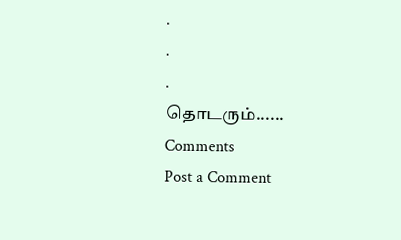.
.
.
தொடரும்......
Comments
Post a Comment